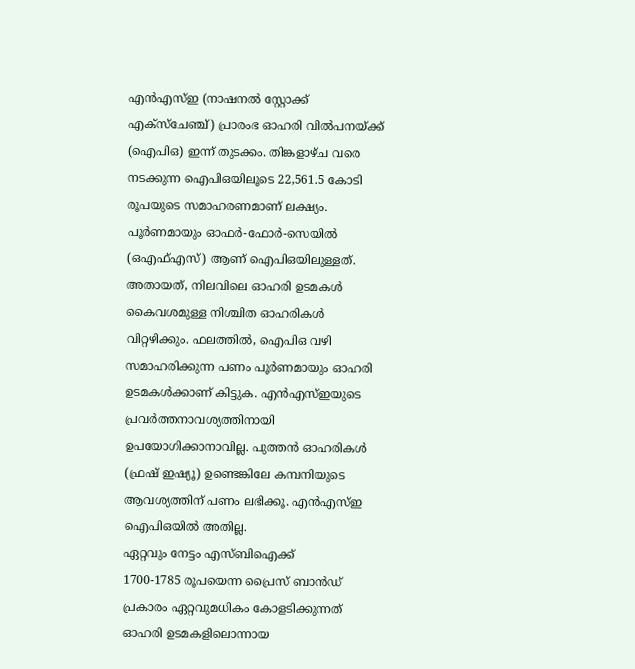എൻഎസ്ഇ (നാഷനൽ സ്റ്റോക്ക് എക്സ്ചേഞ്ച്) പ്രാരംഭ ഓഹരി വിൽപനയ്ക്ക് (ഐപിഒ) ഇന്ന് തുടക്കം. തിങ്കളാഴ്ച വരെ നടക്കുന്ന ഐപിഒയിലൂടെ 22,561.5 കോടി രൂപയുടെ സമാഹരണമാണ് ലക്ഷ്യം. പൂർണമായും ഓഫർ-ഫോർ-സെയിൽ (ഒഎഫ്എസ്) ആണ് ഐപിഒയിലുള്ളത്.
അതായത്, നിലവിലെ ഓഹരി ഉടമകൾ കൈവശമുള്ള നിശ്ചിത ഓഹരികൾ വിറ്റഴിക്കും. ഫലത്തിൽ, ഐപിഒ വഴി സമാഹരിക്കുന്ന പണം പൂർണമായും ഓഹരി ഉടമകൾക്കാണ് കിട്ടുക. എൻഎസ്ഇയുടെ പ്രവർത്തനാവശ്യത്തിനായി ഉപയോഗിക്കാനാവില്ല. പുത്തൻ ഓഹരികൾ (ഫ്രഷ് ഇഷ്യൂ) ഉണ്ടെങ്കിലേ കമ്പനിയുടെ ആവശ്യത്തിന് പണം ലഭിക്കൂ. എൻഎസ്ഇ ഐപിഒയിൽ അതില്ല.
ഏറ്റവും നേട്ടം എസ്ബിഐക്ക്
1700-1785 രൂപയെന്ന പ്രൈസ് ബാൻഡ് പ്രകാരം ഏറ്റവുമധികം കോളടിക്കുന്നത് ഓഹരി ഉടമകളിലൊന്നായ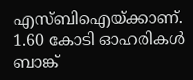എസ്ബിഐയ്ക്കാണ്. 1.60 കോടി ഓഹരികൾ ബാങ്ക്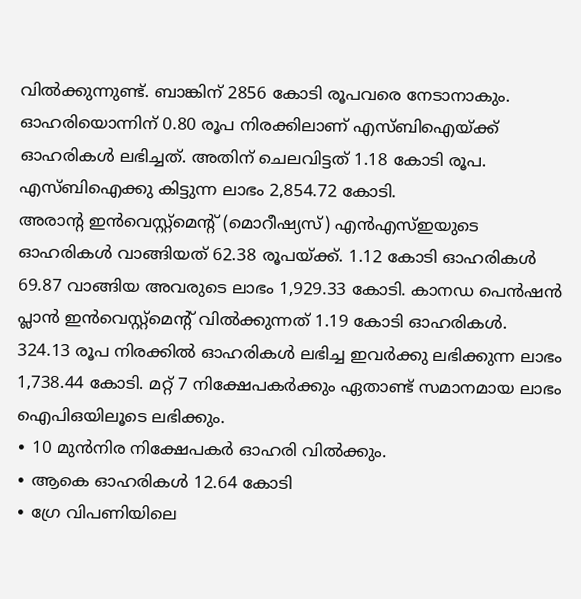വിൽക്കുന്നുണ്ട്. ബാങ്കിന് 2856 കോടി രൂപവരെ നേടാനാകും.
ഓഹരിയൊന്നിന് 0.80 രൂപ നിരക്കിലാണ് എസ്ബിഐയ്ക്ക് ഓഹരികൾ ലഭിച്ചത്. അതിന് ചെലവിട്ടത് 1.18 കോടി രൂപ. എസ്ബിഐക്കു കിട്ടുന്ന ലാഭം 2,854.72 കോടി.
അരാന്റ ഇൻവെസ്റ്റ്മെന്റ് (മൊറീഷ്യസ്) എൻഎസ്ഇയുടെ ഓഹരികൾ വാങ്ങിയത് 62.38 രൂപയ്ക്ക്. 1.12 കോടി ഓഹരികൾ 69.87 വാങ്ങിയ അവരുടെ ലാഭം 1,929.33 കോടി. കാനഡ പെൻഷൻ പ്ലാൻ ഇൻവെസ്റ്റ്മെന്റ് വിൽക്കുന്നത് 1.19 കോടി ഓഹരികൾ.
324.13 രൂപ നിരക്കിൽ ഓഹരികൾ ലഭിച്ച ഇവർക്കു ലഭിക്കുന്ന ലാഭം 1,738.44 കോടി. മറ്റ് 7 നിക്ഷേപകർക്കും ഏതാണ്ട് സമാനമായ ലാഭം ഐപിഒയിലൂടെ ലഭിക്കും.
∙ 10 മുൻനിര നിക്ഷേപകർ ഓഹരി വിൽക്കും.
∙ ആകെ ഓഹരികൾ 12.64 കോടി
∙ ഗ്രേ വിപണിയിലെ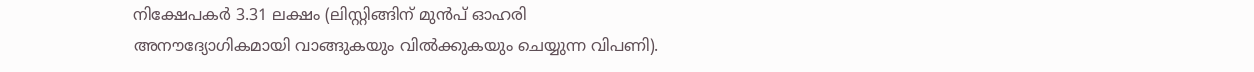നിക്ഷേപകർ 3.31 ലക്ഷം (ലിസ്റ്റിങ്ങിന് മുൻപ് ഓഹരി അനൗദ്യോഗികമായി വാങ്ങുകയും വിൽക്കുകയും ചെയ്യുന്ന വിപണി).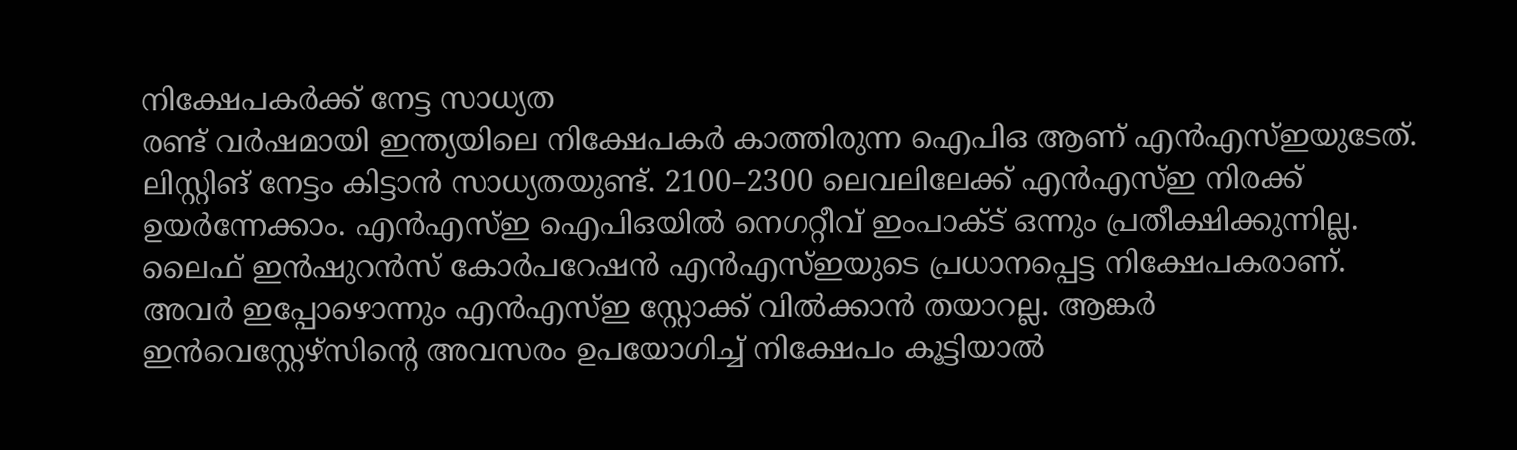നിക്ഷേപകർക്ക് നേട്ട സാധ്യത
രണ്ട് വർഷമായി ഇന്ത്യയിലെ നിക്ഷേപകർ കാത്തിരുന്ന ഐപിഒ ആണ് എൻഎസ്ഇയുടേത്. ലിസ്റ്റിങ് നേട്ടം കിട്ടാൻ സാധ്യതയുണ്ട്. 2100–2300 ലെവലിലേക്ക് എൻഎസ്ഇ നിരക്ക് ഉയർന്നേക്കാം. എൻഎസ്ഇ ഐപിഒയിൽ നെഗറ്റീവ് ഇംപാക്ട് ഒന്നും പ്രതീക്ഷിക്കുന്നില്ല.
ലൈഫ് ഇൻഷുറൻസ് കോർപറേഷൻ എൻഎസ്ഇയുടെ പ്രധാനപ്പെട്ട നിക്ഷേപകരാണ്. അവർ ഇപ്പോഴൊന്നും എൻഎസ്ഇ സ്റ്റോക്ക് വിൽക്കാൻ തയാറല്ല. ആങ്കർ ഇൻവെസ്റ്റേഴ്സിന്റെ അവസരം ഉപയോഗിച്ച് നിക്ഷേപം കൂട്ടിയാൽ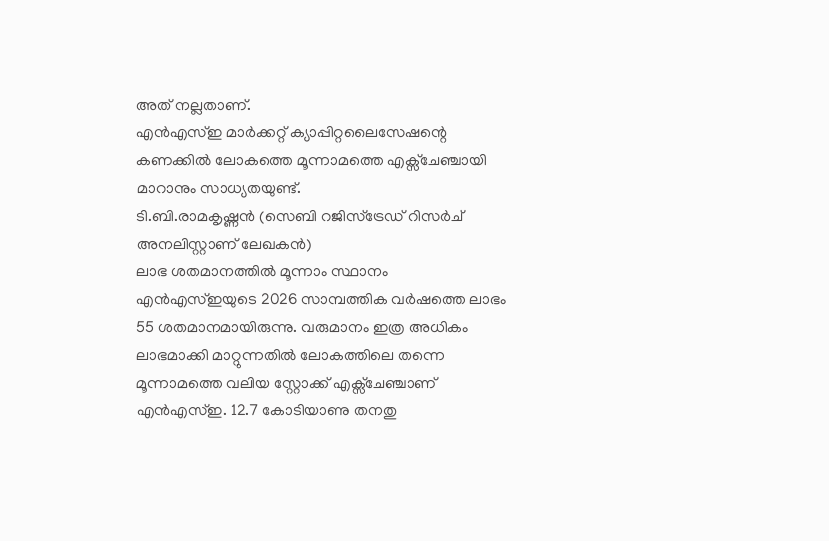അത് നല്ലതാണ്.
എൻഎസ്ഇ മാർക്കറ്റ് ക്യാപ്പിറ്റലൈസേഷന്റെ കണക്കിൽ ലോകത്തെ മൂന്നാമത്തെ എക്സ്ചേഞ്ചായി മാറാനും സാധ്യതയുണ്ട്.
ടി.ബി.രാമകൃഷ്ണൻ (സെബി റജിസ്ട്രേഡ് റിസർച് അനലിസ്റ്റാണ് ലേഖകൻ)
ലാഭ ശതമാനത്തിൽ മൂന്നാം സ്ഥാനം
എൻഎസ്ഇയുടെ 2026 സാമ്പത്തിക വർഷത്തെ ലാഭം 55 ശതമാനമായിരുന്നു. വരുമാനം ഇത്ര അധികം ലാഭമാക്കി മാറ്റുന്നതിൽ ലോകത്തിലെ തന്നെ മൂന്നാമത്തെ വലിയ സ്റ്റോക്ക് എക്സ്ചേഞ്ചാണ് എൻഎസ്ഇ. 12.7 കോടിയാണു തനതു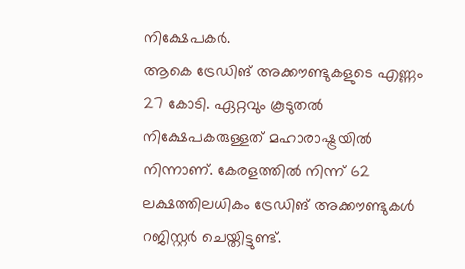നിക്ഷേപകർ.
ആകെ ട്രേഡിങ് അക്കൗണ്ടുകളുടെ എണ്ണം 27 കോടി. ഏറ്റവും കൂടുതൽ നിക്ഷേപകരുള്ളത് മഹാരാഷ്ട്രയിൽ നിന്നാണ്. കേരളത്തിൽ നിന്ന് 62 ലക്ഷത്തിലധികം ട്രേഡിങ് അക്കൗണ്ടുകൾ റജിസ്റ്റർ ചെയ്തിട്ടുണ്ട്.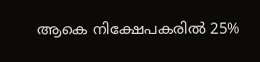ആകെ നിക്ഷേപകരിൽ 25%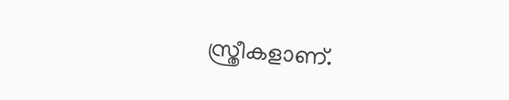സ്ത്രീകളാണ്.